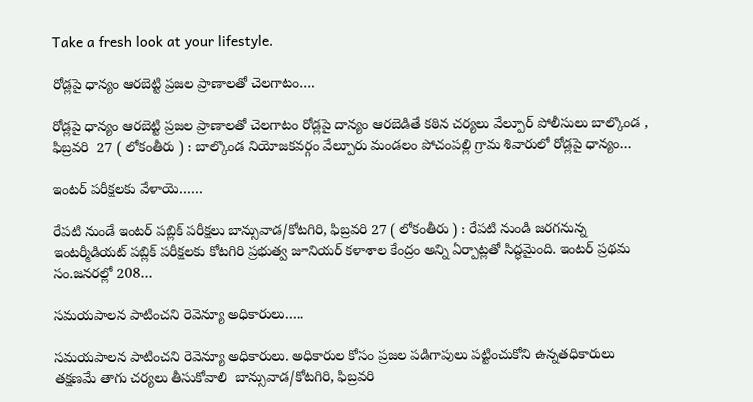Take a fresh look at your lifestyle.

రోడ్లపై ధాన్యం ఆరబెట్టి ప్రజల ప్రాణాలతో చెలగాటం….

రోడ్లపై ధాన్యం ఆరబెట్టి ప్రజల ప్రాణాలతో చెలగాటం రోడ్లపై దాన్యం ఆరబెడితే కఠిన చర్యలు వేల్పూర్ పోలీసులు బాల్కొండ , ఫిబ్రవరి  27 ( లోకంతీరు ) : బాల్కొండ నియోజకవర్గం వేల్పూరు మండలం పోచంపల్లి గ్రామ శివారులో రోడ్లపై ధాన్యం…

ఇంటర్ పరీక్షలకు వేళాయె……

రేపటి నుండే ఇంటర్ పబ్లిక్ పరీక్షలు బాన్సువాడ/కోటగిరి, ఫిబ్రవరి 27 ( లోకంతీరు ) : రేపటి నుండి జరగనున్న ఇంటర్మీడియట్ పబ్లిక్ పరీక్షలకు కోటగిరి ప్రభుత్వ జూనియర్ కళాశాల కేంద్రం అన్ని ఏర్పాట్లతో సిద్ధమైంది. ఇంటర్ ప్రథమ సం.జనరల్లో 208…

సమయపాలన పాటించని రెవెన్యూ అధికారులు…..

సమయపాలన పాటించని రెవెన్యూ అధికారులు. అధికారుల కోసం ప్రజల పడిగాపులు పట్టించుకోని ఉన్నతధికారులు తక్షణమే తాగు చర్యలు తీసుకోవాలి  బాన్సువాడ/కోటగిరి, ఫిబ్రవరి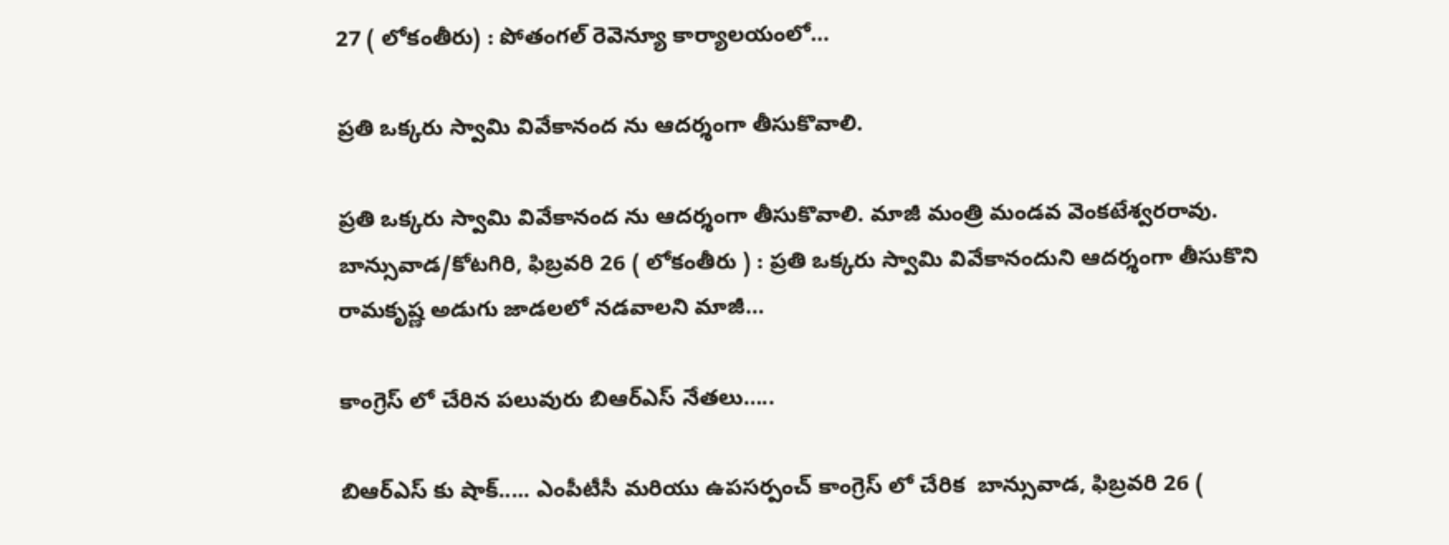27 ( లోకంతీరు) : పోతంగల్ రెవెన్యూ కార్యాలయంలో…

ప్రతి ఒక్కరు స్వామి వివేకానంద ను ఆదర్శంగా తీసుకొవాలి.

ప్రతి ఒక్కరు స్వామి వివేకానంద ను ఆదర్శంగా తీసుకొవాలి. మాజీ మంత్రి మండవ వెంకటేశ్వరరావు. బాన్సువాడ/కోటగిరి, ఫిబ్రవరి 26 ( లోకంతీరు ) : ప్రతి ఒక్కరు స్వామి వివేకానందుని ఆదర్శంగా తీసుకొని రామకృష్ణ అడుగు జాడలలో నడవాలని మాజీ…

కాంగ్రెస్ లో చేరిన పలువురు బిఆర్ఎస్ నేతలు…..

బిఆర్ఎస్ కు షాక్..... ఎంపీటీసీ మరియు ఉపసర్పంచ్ కాంగ్రెస్ లో చేరిక  బాన్సువాడ, ఫిబ్రవరి 26 (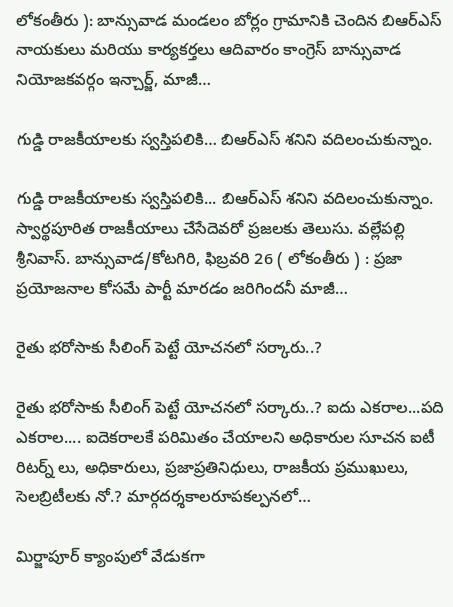లోకంతీరు ): బాన్సువాడ మండలం బోర్లం గ్రామానికి చెందిన బిఆర్ఎస్ నాయకులు మరియు కార్యకర్తలు ఆదివారం కాంగ్రెస్ బాన్సువాడ నియోజకవర్గం ఇన్చార్జ్, మాజీ…

గుడ్డి రాజకీయాలకు స్వస్తిపలికి… బిఆర్ఎస్ శనిని వదిలంచుకున్నాం.

గుడ్డి రాజకీయాలకు స్వస్తిపలికి... బిఆర్ఎస్ శనిని వదిలంచుకున్నాం. స్వార్థపూరిత రాజకీయాలు చేసేదెవరో ప్రజలకు తెలుసు. వల్లేపల్లి శ్రీనివాస్. బాన్సువాడ/కోటగిరి, ఫిబ్రవరి 26 ( లోకంతీరు ) : ప్రజా ప్రయోజనాల కోసమే పార్టీ మారడం జరిగిందనీ మాజీ…

రైతు భరోసాకు సీలింగ్‌ పెట్టే యోచనలో సర్కారు..?

రైతు భరోసాకు సీలింగ్‌ పెట్టే యోచనలో సర్కారు..? ఐదు ఎకరాల...పది ఎకరాల.... ఐదెకరాలకే పరిమితం చేయాలని అధికారుల సూచన ఐటీ రిటర్న్ లు, అధికారులు, ప్రజాప్రతినిధులు, రాజకీయ ప్రముఖులు, సెలబ్రిటీలకు నో.? మార్గదర్శకాలరూపకల్పనలో…

మిర్జాపూర్ క్యాంపులో వేడుకగా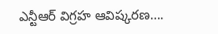ఎన్టీఆర్ విగ్రహ ఆవిష్కరణ….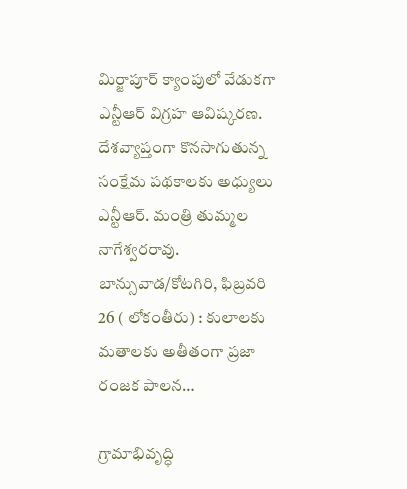మిర్జాపూర్ క్యాంపులో వేడుకగా ఎన్టీఆర్ విగ్రహ ఆవిష్కరణ. దేశవ్యాప్తంగా కొనసాగుతున్న సంక్షేమ పథకాలకు అధ్యులు ఎన్టీఆర్. మంత్రి తుమ్మల నాగేశ్వరరావు. బాన్సువాడ/కోటగిరి, ఫిబ్రవరి 26 ( లోకంతీరు) : కులాలకు మతాలకు అతీతంగా ప్రజా రంజక పాలన…

గ్రామాభివృద్ధి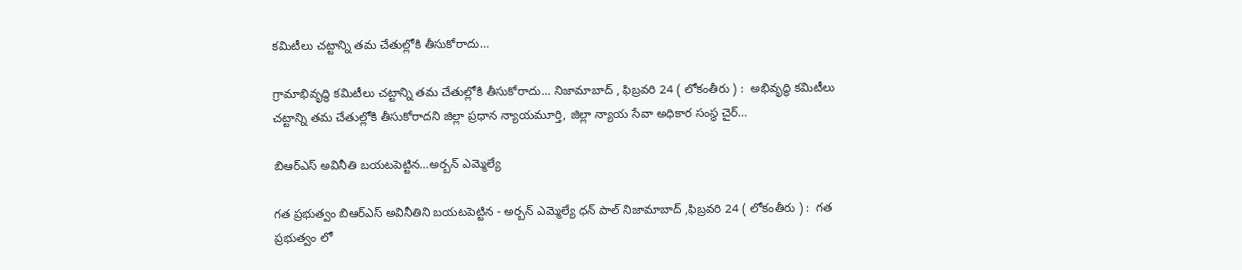కమిటీలు చట్టాన్ని తమ చేతుల్లోకి తీసుకోరాదు…

గ్రామాభివృద్ధి కమిటీలు చట్టాన్ని తమ చేతుల్లోకి తీసుకోరాదు... నిజామాబాద్ , ఫిబ్రవరి 24 ( లోకంతీరు ) :  అభివృద్ధి కమిటీలు చట్టాన్ని తమ చేతుల్లోకి తీసుకోరాదని జిల్లా ప్రధాన న్యాయమూర్తి, జిల్లా న్యాయ సేవా అధికార సంస్థ చైర్…

బిఆర్ఎస్ అవినీతి బయటపెట్టిన…అర్బన్ ఎమ్మెల్యే

గత ప్రభుత్వం బిఆర్ఎస్ అవినీతిని బయటపెట్టిన - అర్బన్ ఎమ్మెల్యే ధన్ పాల్ నిజామాబాద్ ,ఫిబ్రవరి 24 ( లోకంతీరు ) :  గత ప్రభుత్వం లో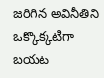జరిగిన అవినీతిని ఒక్కొక్కటిగా బయట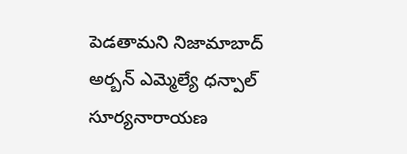పెడతామని నిజామాబాద్ అర్బన్ ఎమ్మెల్యే ధన్పాల్ సూర్యనారాయణ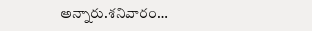అన్నారు.శనివారం…